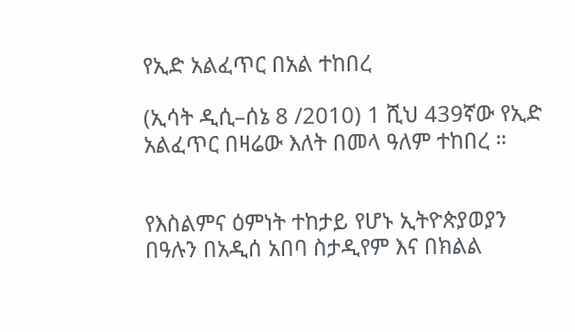የኢድ አልፈጥር በአል ተከበረ

(ኢሳት ዲሲ–ሰኔ 8 /2010) 1 ሺህ 439ኛው የኢድ አልፈጥር በዛሬው እለት በመላ ዓለም ተከበረ ።


የእስልምና ዕምነት ተከታይ የሆኑ ኢትዮጵያወያን በዓሉን በአዲሰ አበባ ስታዲየም እና በክልል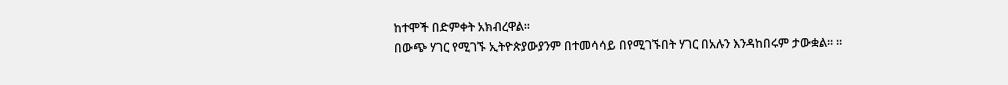ከተሞች በድምቀት አክብረዋል።
በውጭ ሃገር የሚገኙ ኢትዮጵያውያንም በተመሳሳይ በየሚገኙበት ሃገር በአሉን እንዳከበሩም ታውቋል። ።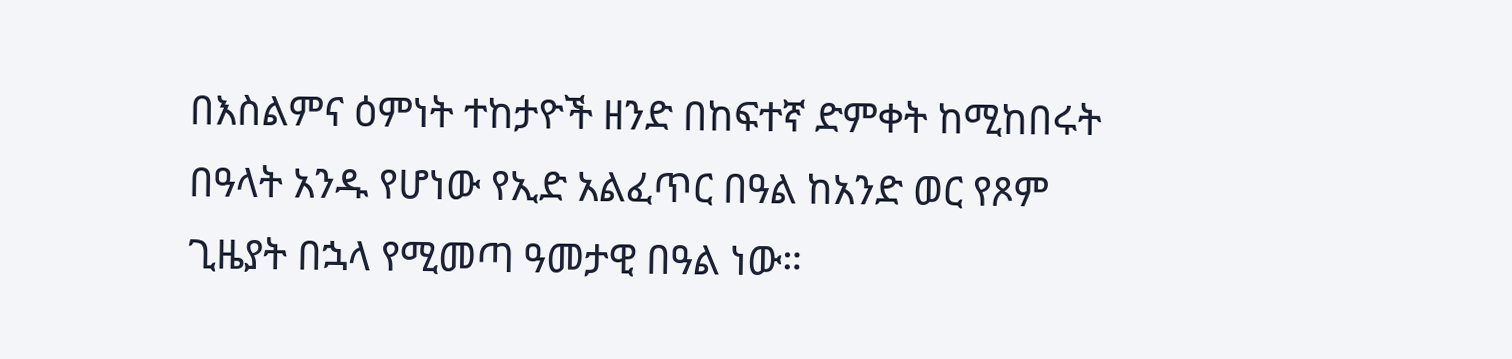በእስልምና ዕምነት ተከታዮች ዘንድ በከፍተኛ ድምቀት ከሚከበሩት በዓላት አንዱ የሆነው የኢድ አልፈጥር በዓል ከአንድ ወር የጾም ጊዜያት በኋላ የሚመጣ ዓመታዊ በዓል ነው።